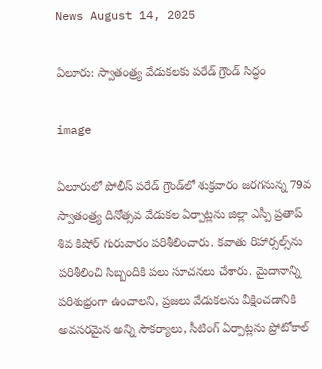News August 14, 2025

ఏలూరు: స్వాతంత్ర్య వేడుకలకు పరేడ్ గ్రౌండ్ సిద్ధం

image

ఏలూరులో పోలీస్ పరేడ్ గ్రౌండ్‌లో శుక్రవారం జరగనున్న 79వ స్వాతంత్ర్య దినోత్సవ వేడుకల ఏర్పాట్లను జిల్లా ఎస్పీ ప్రతాప్ శివ కిషోర్ గురువారం పరిశీలించారు. కవాతు రిహార్సల్స్‌ను పరిశీలించి సిబ్బందికి పలు సూచనలు చేశారు. మైదానాన్ని పరిశుభ్రంగా ఉంచాలని, ప్రజలు వేడుకలను వీక్షించడానికి అవసరమైన అన్ని సౌకర్యాలు, సీటింగ్ ఏర్పాట్లను ప్రోటోకాల్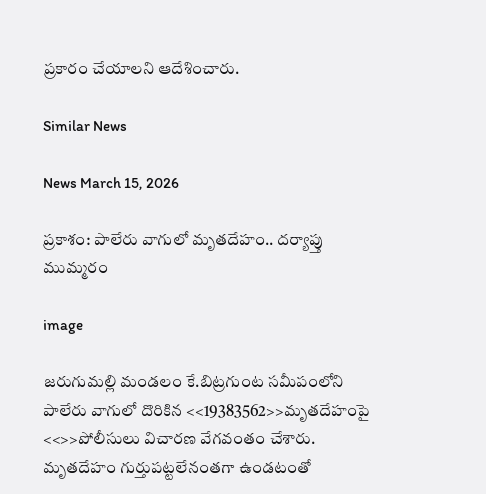ప్రకారం చేయాలని ఆదేశించారు.

Similar News

News March 15, 2026

ప్రకాశం: పాలేరు వాగులో మృతదేహం.. దర్యాప్తు ముమ్మరం

image

జరుగుమల్లి మండలం కే.బిట్రగుంట సమీపంలోని పాలేరు వాగులో దొరికిన <<19383562>>మృతదేహంపై <<>>పోలీసులు విచారణ వేగవంతం చేశారు. మృతదేహం గుర్తుపట్టలేనంతగా ఉండటంతో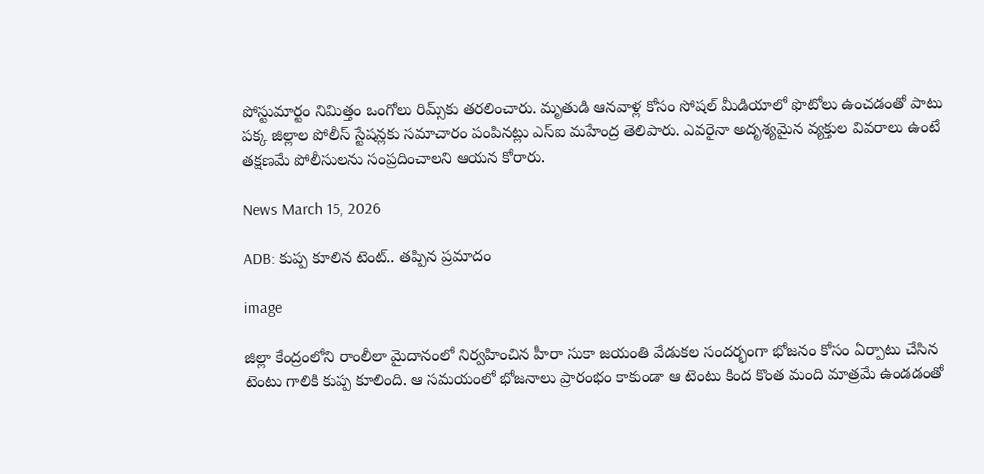పోస్టుమార్టం నిమిత్తం ఒంగోలు రిమ్స్‌కు తరలించారు. మృతుడి ఆనవాళ్ల కోసం సోషల్ మీడియాలో ఫొటోలు ఉంచడంతో పాటు పక్క జిల్లాల పోలీస్ స్టేషన్లకు సమాచారం పంపినట్లు ఎస్ఐ మహేంద్ర తెలిపారు. ఎవరైనా అదృశ్యమైన వ్యక్తుల వివరాలు ఉంటే తక్షణమే పోలీసులను సంప్రదించాలని ఆయన కోరారు.

News March 15, 2026

ADB: కుప్ప కూలిన టెంట్.. తప్పిన ప్రమాదం

image

జిల్లా కేంద్రంలోని రాంలీలా మైదానంలో నిర్వహించిన హీరా సుకా జయంతి వేడుకల సందర్భంగా భోజనం కోసం ఏర్పాటు చేసిన టెంటు గాలికి కుప్ప కూలింది. ఆ సమయంలో భోజనాలు ప్రారంభం కాకుండా ఆ టెంటు కింద కొంత మంది మాత్రమే ఉండడంతో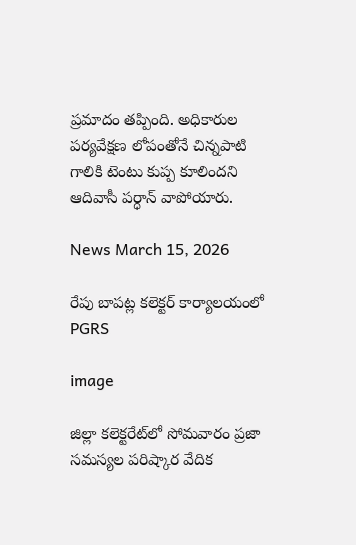ప్రమాదం తప్పింది. అధికారుల పర్యవేక్షణ లోపంతోనే చిన్నపాటి గాలికి టెంటు కుప్ప కూలిందని ఆదివాసీ పర్ధాన్‌ వాపోయారు.

News March 15, 2026

రేపు బాపట్ల కలెక్టర్ కార్యాలయంలో PGRS

image

జిల్లా కలెక్టరేట్‌లో సోమవారం ప్రజా సమస్యల పరిష్కార వేదిక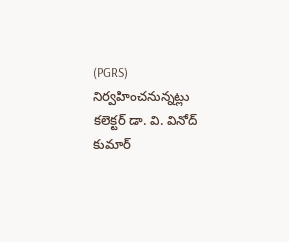(PGRS) నిర్వహించనున్నట్లు కలెక్టర్ డా. వి. వినోద్ కుమార్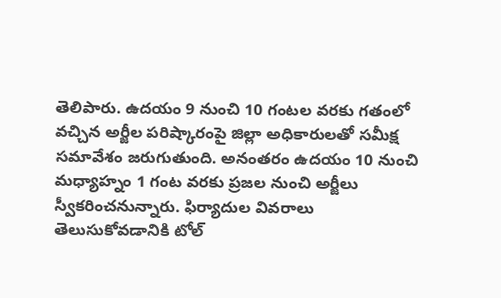తెలిపారు. ఉదయం 9 నుంచి 10 గంటల వరకు గతంలో వచ్చిన అర్జీల పరిష్కారంపై జిల్లా అధికారులతో సమీక్ష సమావేశం జరుగుతుంది. అనంతరం ఉదయం 10 నుంచి మధ్యాహ్నం 1 గంట వరకు ప్రజల నుంచి అర్జీలు స్వీకరించనున్నారు. ఫిర్యాదుల వివరాలు తెలుసుకోవడానికి టోల్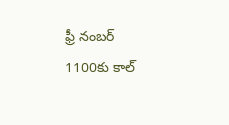ఫ్రీ నంబర్ 1100కు కాల్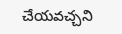చేయవచ్చని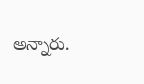అన్నారు.